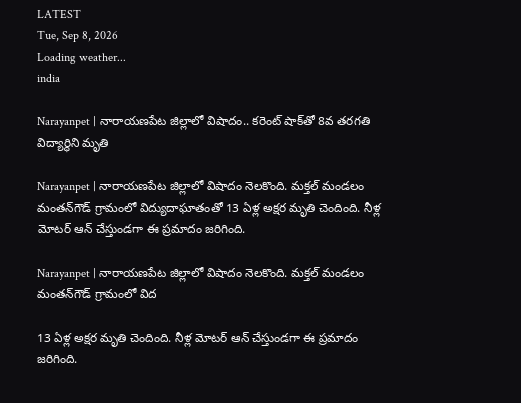LATEST
Tue, Sep 8, 2026
Loading weather...
india

Narayanpet | నారాయణపేట జిల్లాలో విషాదం.. కరెంట్ షాక్‌తో 8వ తరగతి విద్యార్థిని మృతి

Narayanpet | నారాయణపేట జిల్లాలో విషాదం నెలకొంది. మక్తల్‌ మండలం మంతన్‌గౌడ్‌ గ్రామంలో విద్యుదాఘాతంతో 13 ఏళ్ల అక్షర మృతి చెందింది. నీళ్ల మోటర్‌ ఆన్ చేస్తుండగా ఈ ప్రమాదం జరిగింది.

Narayanpet | నారాయణపేట జిల్లాలో విషాదం నెలకొంది. మక్తల్‌ మండలం మంతన్‌గౌడ్‌ గ్రామంలో విద

13 ఏళ్ల అక్షర మృతి చెందింది. నీళ్ల మోటర్‌ ఆన్ చేస్తుండగా ఈ ప్రమాదం జరిగింది.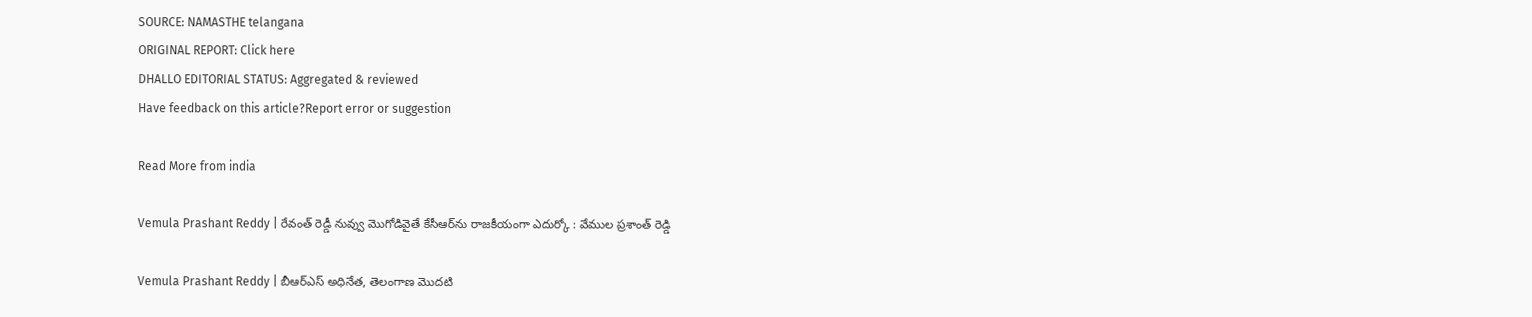SOURCE: NAMASTHE telangana
ORIGINAL REPORT: Click here
DHALLO EDITORIAL STATUS: Aggregated & reviewed
Have feedback on this article?Report error or suggestion

Read More from india

Vemula Prashant Reddy | రేవంత్ రెడ్డీ నువ్వు మొగోడివైతే కేసీఆర్‌ను రాజ‌కీయంగా ఎదుర్కో : వేముల ప్ర‌శాంత్ రెడ్డి

Vemula Prashant Reddy | బీఆర్ఎస్ అధినేత‌, తెలంగాణ మొద‌టి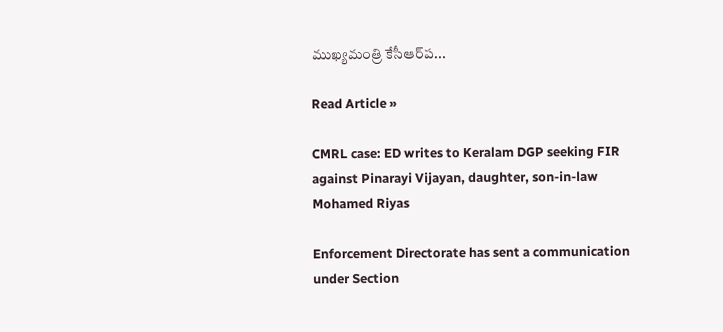ముఖ్య‌మంత్రి కేసీఆర్‌ప‌...

Read Article »

CMRL case: ED writes to Keralam DGP seeking FIR against Pinarayi Vijayan, daughter, son-in-law Mohamed Riyas

Enforcement Directorate has sent a communication under Section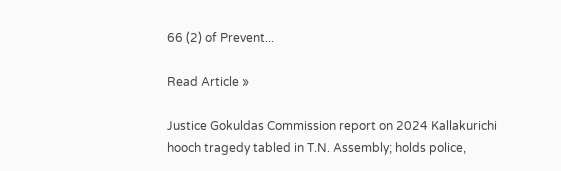66 (2) of Prevent...

Read Article »

Justice Gokuldas Commission report on 2024 Kallakurichi hooch tragedy tabled in T.N. Assembly; holds police,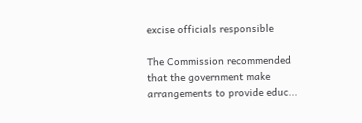excise officials responsible

The Commission recommended that the government make arrangements to provide educ...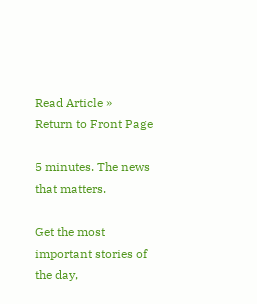Read Article »
Return to Front Page

5 minutes. The news that matters.

Get the most important stories of the day,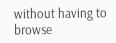without having to browse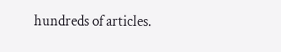hundreds of articles.